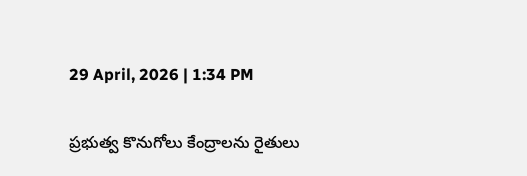29 April, 2026 | 1:34 PM

ప్రభుత్వ కొనుగోలు కేంద్రాలను రైతులు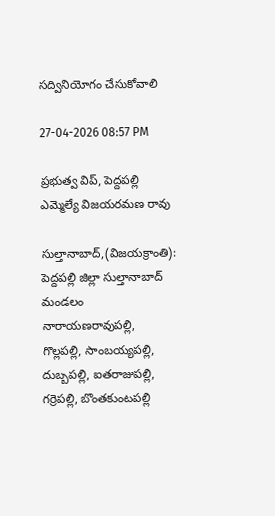సద్వినియోగం చేసుకోవాలి

27-04-2026 08:57 PM

ప్రభుత్వ విప్, పెద్దపల్లి ఎమ్మెల్యే విజయరమణ రావు

సుల్తానాబాద్,(విజయక్రాంతి): పెద్దపల్లి జిల్లా సుల్తానాబాద్ మండలం నారాయణరావుపల్లి, గొల్లపల్లి, సాంబయ్యపల్లి, దుబ్బపల్లి, ఐతరాజుపల్లి, గర్రెపల్లి, బొంతకుంటపల్లి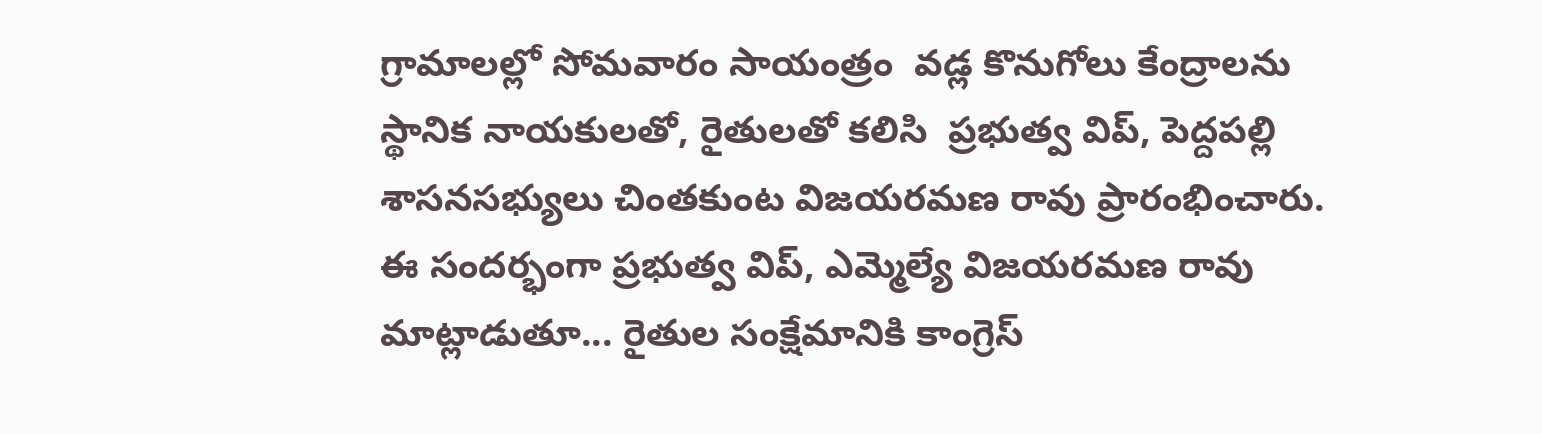గ్రామాలల్లో సోమవారం సాయంత్రం  వడ్ల కొనుగోలు కేంద్రాలను స్థానిక నాయకులతో, రైతులతో కలిసి  ప్రభుత్వ విప్, పెద్దపల్లి శాసనసభ్యులు చింతకుంట విజయరమణ రావు ప్రారంభించారు. ఈ సందర్భంగా ప్రభుత్వ విప్, ఎమ్మెల్యే విజయరమణ రావు  మాట్లాడుతూ... రైతుల సంక్షేమానికి కాంగ్రెస్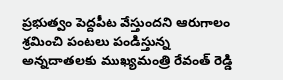ప్రభుత్వం పెద్దపీట వేస్తుందని ఆరుగాలం శ్రమించి పంటలు పండిస్తున్న అన్నదాతలకు ముఖ్యమంత్రి రేవంత్ రెడ్డి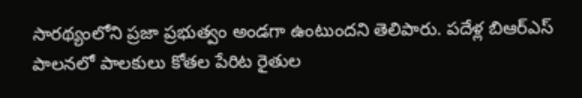సారథ్యంలోని ప్రజా ప్రభుత్వం అండగా ఉంటుందని తెలిపారు. పదేళ్ల బిఆర్ఎస్ పాలనలో పాలకులు కోతల పేరిట రైతుల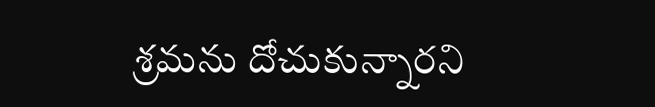శ్రమను దోచుకున్నారని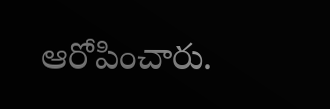ఆరోపించారు.